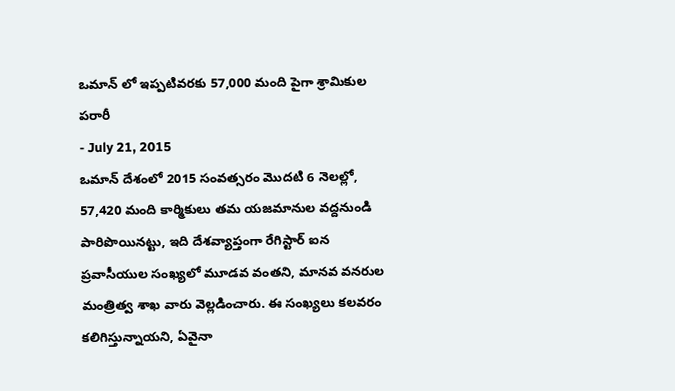ఒమాన్ లో ఇప్పటివరకు 57,000 మంది పైగా శ్రామికుల పరారీ
- July 21, 2015
ఒమాన్ దేశంలో 2015 సంవత్సరం మొదటి 6 నెలల్లో, 57,420 మంది కార్మికులు తమ యజమానుల వద్దనుండి పారిపొయినట్టు, ఇది దేశవ్యాప్తంగా రేగిస్టార్ ఐన ప్రవాసీయుల సంఖ్యలో మూడవ వంతని, మానవ వనరుల మంత్రిత్వ శాఖ వారు వెల్లడించారు. ఈ సంఖ్యలు కలవరం కలిగిస్తున్నాయని, ఏవైనా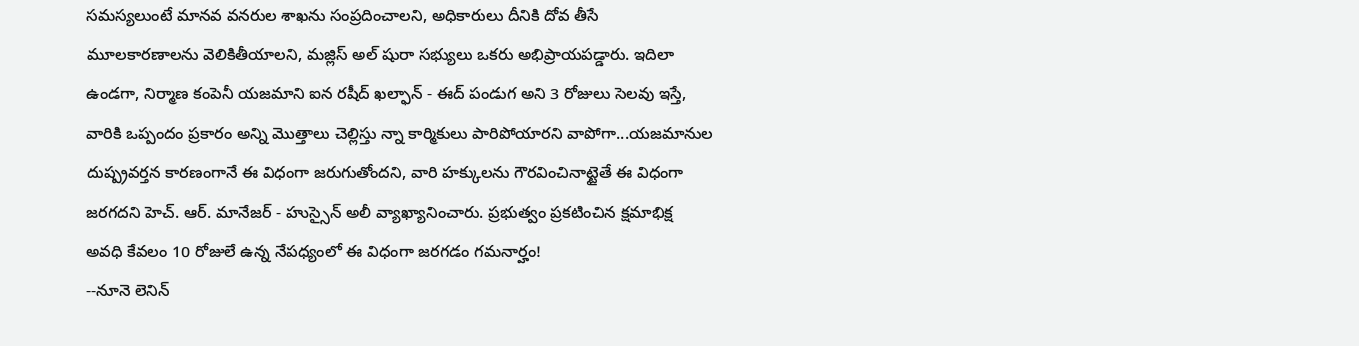సమస్యలుంటే మానవ వనరుల శాఖను సంప్రదించాలని, అధికారులు దీనికి దోవ తీసే మూలకారణాలను వెలికితీయాలని, మజ్లిస్ అల్ షురా సభ్యులు ఒకరు అభిప్రాయపడ్డారు. ఇదిలా ఉండగా, నిర్మాణ కంపెనీ యజమాని ఐన రషీద్ ఖల్ఫాన్ - ఈద్ పండుగ అని 3 రోజులు సెలవు ఇస్తే, వారికి ఒప్పందం ప్రకారం అన్ని మొత్తాలు చెల్లిస్తు న్నా కార్మికులు పారిపోయారని వాపోగా...యజమానుల దుష్ప్రవర్తన కారణంగానే ఈ విధంగా జరుగుతోందని, వారి హక్కులను గౌరవించినాట్టైతే ఈ విధంగా జరగదని హెచ్. ఆర్. మానేజర్ - హుస్సైన్ అలీ వ్యాఖ్యానించారు. ప్రభుత్వం ప్రకటించిన క్షమాభిక్ష అవధి కేవలం 10 రోజులే ఉన్న నేపధ్యంలో ఈ విధంగా జరగడం గమనార్హం!
--నూనె లెనిన్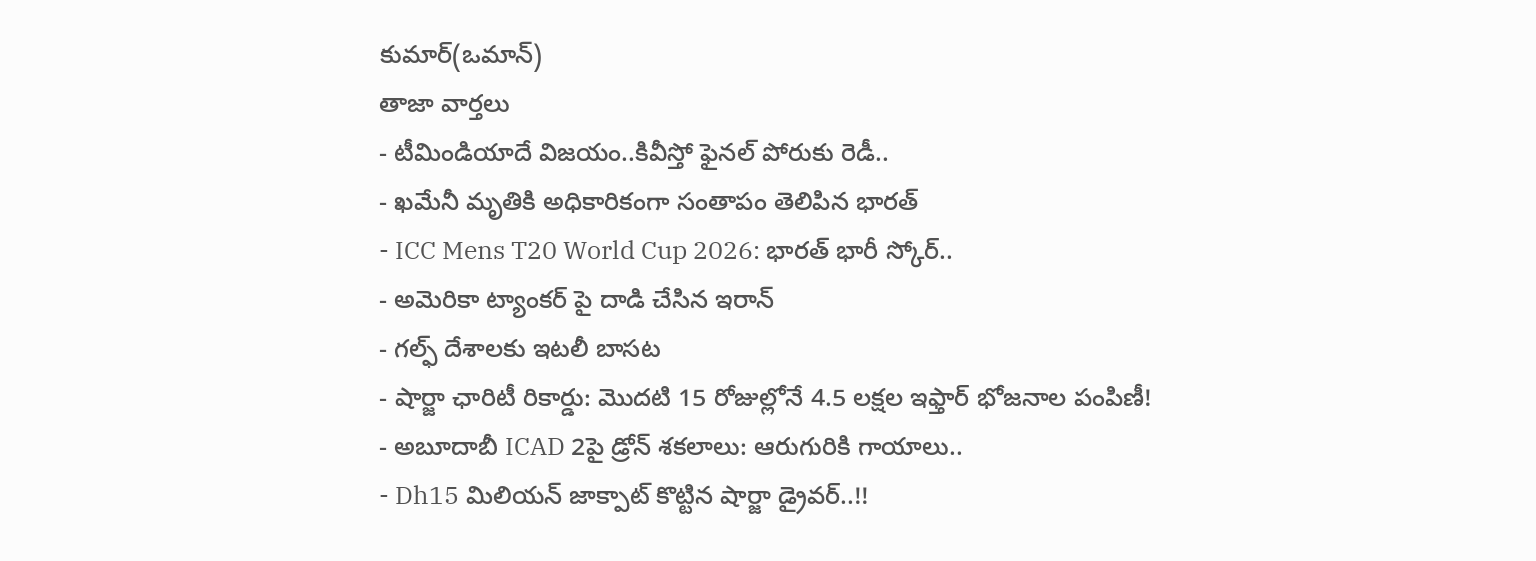కుమార్(ఒమాన్)
తాజా వార్తలు
- టీమిండియాదే విజయం..కివీస్తో ఫైనల్ పోరుకు రెడీ..
- ఖమేనీ మృతికి అధికారికంగా సంతాపం తెలిపిన భారత్
- ICC Mens T20 World Cup 2026: భారత్ భారీ స్కోర్..
- అమెరికా ట్యాంకర్ పై దాడి చేసిన ఇరాన్
- గల్ఫ్ దేశాలకు ఇటలీ బాసట
- షార్జా ఛారిటీ రికార్డు: మొదటి 15 రోజుల్లోనే 4.5 లక్షల ఇఫ్తార్ భోజనాల పంపిణీ!
- అబూదాబీ ICAD 2పై డ్రోన్ శకలాలు: ఆరుగురికి గాయాలు..
- Dh15 మిలియన్ జాక్పాట్ కొట్టిన షార్జా డ్రైవర్..!!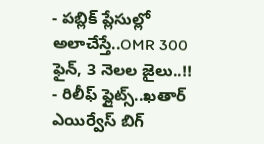- పబ్లిక్ ప్లేసుల్లో అలాచేస్తే..OMR 300 ఫైన్, 3 నెలల జైలు..!!
- రిలీఫ్ ఫ్లైట్స్..ఖతార్ ఎయిర్వేస్ బిగ్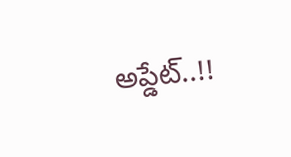అప్డేట్..!!